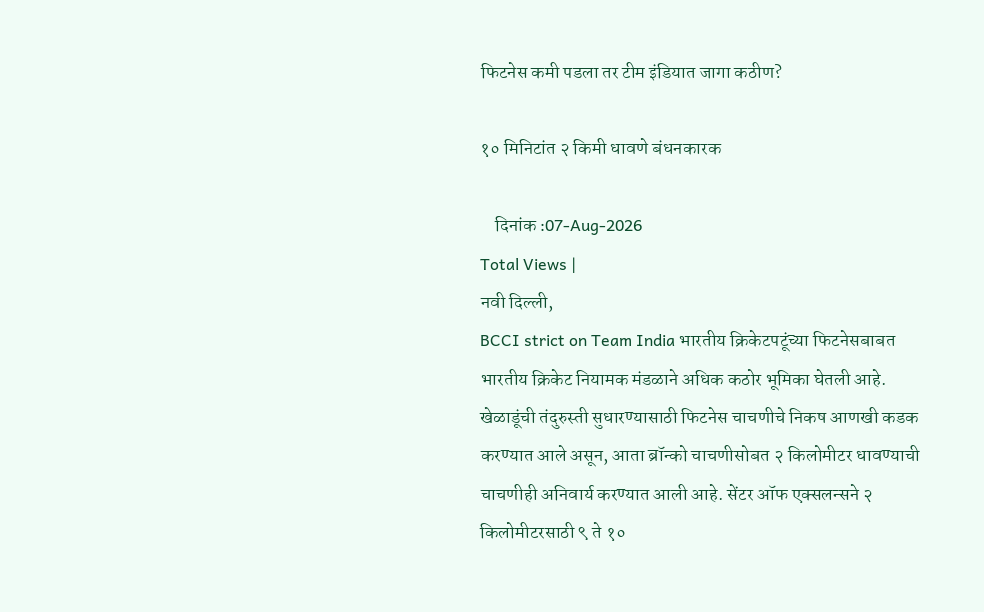फिटनेस कमी पडला तर टीम इंडियात जागा कठीण?

१० मिनिटांत २ किमी धावणे बंधनकारक

    दिनांक :07-Aug-2026
Total Views |
नवी दिल्ली,
BCCI strict on Team India भारतीय क्रिकेटपटूंच्या फिटनेसबाबत भारतीय क्रिकेट नियामक मंडळाने अधिक कठोर भूमिका घेतली आहे. खेळाडूंची तंदुरुस्ती सुधारण्यासाठी फिटनेस चाचणीचे निकष आणखी कडक करण्यात आले असून, आता ब्रॉन्को चाचणीसोबत २ किलोमीटर धावण्याची चाचणीही अनिवार्य करण्यात आली आहे. सेंटर ऑफ एक्सलन्सने २ किलोमीटरसाठी ९ ते १०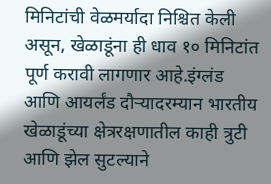मिनिटांची वेळमर्यादा निश्चित केली असून, खेळाडूंना ही धाव १० मिनिटांत पूर्ण करावी लागणार आहे.इंग्लंड आणि आयर्लंड दौऱ्यादरम्यान भारतीय खेळाडूंच्या क्षेत्ररक्षणातील काही त्रुटी आणि झेल सुटल्याने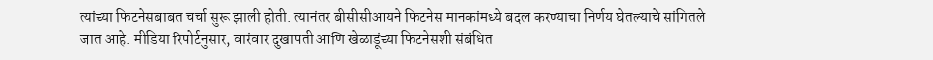त्यांच्या फिटनेसबाबत चर्चा सुरू झाली होती. त्यानंतर बीसीसीआयने फिटनेस मानकांमध्ये बदल करण्याचा निर्णय घेतल्याचे सांगितले जात आहे. मीडिया रिपोर्टनुसार, वारंवार दुखापती आणि खेळाडूंच्या फिटनेसशी संबंधित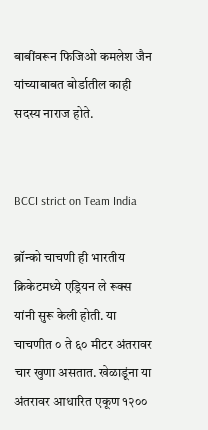बाबींवरून फिजिओ कमलेश जैन यांच्याबाबत बोर्डातील काही सदस्य नाराज होते.


BCCI strict on Team India

ब्रॉन्को चाचणी ही भारतीय क्रिकेटमध्ये एड्रियन ले रूक्स यांनी सुरू केली होती. या चाचणीत ० ते ६० मीटर अंतरावर चार खुणा असतात. खेळाडूंना या अंतरावर आधारित एकूण १२००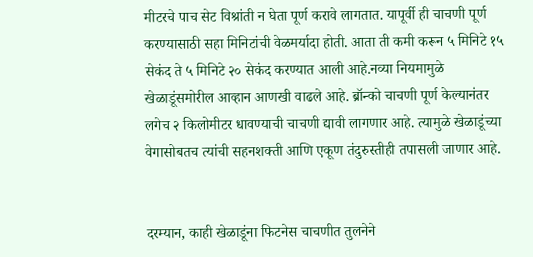मीटरचे पाच सेट विश्रांती न घेता पूर्ण करावे लागतात. यापूर्वी ही चाचणी पूर्ण करण्यासाठी सहा मिनिटांची वेळमर्यादा होती. आता ती कमी करून ५ मिनिटे १५ सेकंद ते ५ मिनिटे २० सेकंद करण्यात आली आहे.नव्या नियमामुळे खेळाडूंसमोरील आव्हान आणखी वाढले आहे. ब्रॉन्को चाचणी पूर्ण केल्यानंतर लगेच २ किलोमीटर धावण्याची चाचणी द्यावी लागणार आहे. त्यामुळे खेळाडूंच्या वेगासोबतच त्यांची सहनशक्ती आणि एकूण तंदुरुस्तीही तपासली जाणार आहे.


दरम्यान, काही खेळाडूंना फिटनेस चाचणीत तुलनेने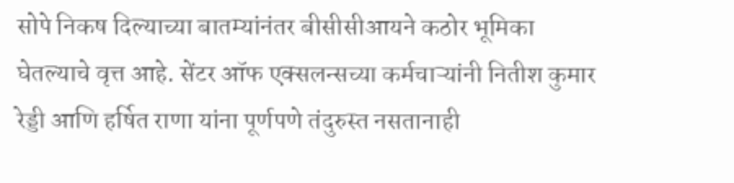सोपे निकष दिल्याच्या बातम्यांनंतर बीसीसीआयने कठोर भूमिका घेतल्याचे वृत्त आहे. सेंटर ऑफ एक्सलन्सच्या कर्मचाऱ्यांनी नितीश कुमार रेड्डी आणि हर्षित राणा यांना पूर्णपणे तंदुरुस्त नसतानाही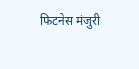फिटनेस मंजुरी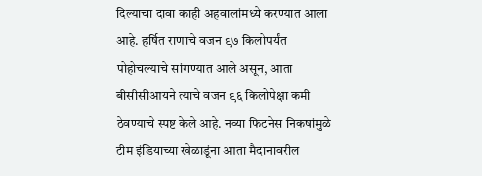दिल्याचा दावा काही अहवालांमध्ये करण्यात आला आहे. हर्षित राणाचे वजन ९७ किलोपर्यंत पोहोचल्याचे सांगण्यात आले असून, आता बीसीसीआयने त्याचे वजन ९६ किलोपेक्षा कमी ठेवण्याचे स्पष्ट केले आहे. नव्या फिटनेस निकषांमुळे टीम इंडियाच्या खेळाडूंना आता मैदानावरील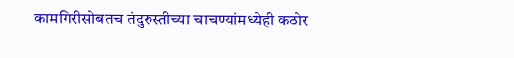कामगिरीसोबतच तंदुरुस्तीच्या चाचण्यांमध्येही कठोर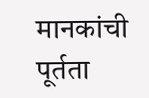मानकांची पूर्तता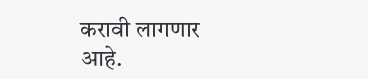करावी लागणार आहे.